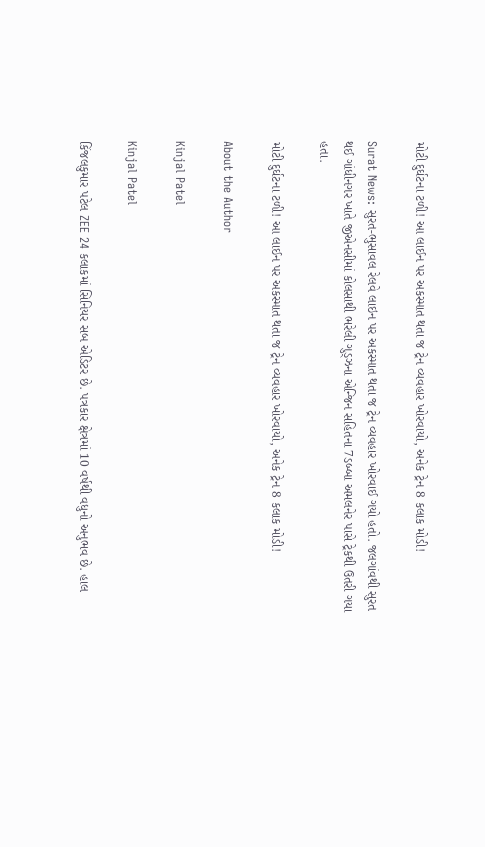મોટી દુર્ઘટના ટળી! આ લાઈન પર અકસ્માત થતા જ ટ્રેન વ્યવહાર ખોરવાયો, અનેક ટ્રેન 8 કલાક મોડી!

Surat News: સુરત-ભુસાવલ રેલવે લાઇન પર અકસ્માત થતા જ ટ્રેન વ્યવહાર ખોરવાઈ ગયો હતો. જલગાંવથી સુરત થઈ ગાંધીનગર ખાતે જીએનસીમાં કોલસાથી ભરેલી ગુડ્ઝના એન્જિન સહિતના 7ડબ્બા અમલનેર પાસે ટ્રેકથી ઉતરી ગયા હતા.

મોટી દુર્ઘટના ટળી! આ લાઈન પર અકસ્માત થતા જ ટ્રેન વ્યવહાર ખોરવાયો, અનેક ટ્રેન 8 કલાક મોડી!

About the Author

Kinjal Patel

Kinjal Patel

કિંજલકુમાર પટેલ ZEE 24 કલાકમાં સિનિયર સબ એડિટર છે. પત્રકાર ક્ષેત્રમાં 10 વર્ષથી વધુનો અનુભવ છે. હાલ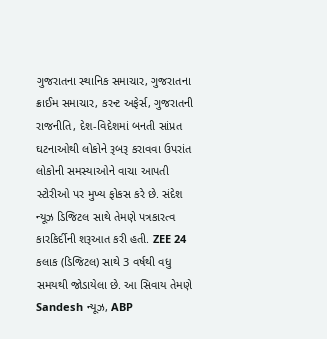ગુજરાતના સ્થાનિક સમાચાર, ગુજરાતના ક્રાઈમ સમાચાર, કરન્ટ અફેર્સ, ગુજરાતની રાજનીતિ, દેશ-વિદેશમાં બનતી સાંપ્રત ઘટનાઓથી લોકોને રૂબરૂ કરાવવા ઉપરાંત લોકોની સમસ્યાઓને વાચા આપતી સ્ટોરીઓ પર મુખ્ય ફોકસ કરે છે. સંદેશ ન્યૂઝ ડિજિટલ સાથે તેમણે પત્રકારત્વ કારકિર્દીની શરૂઆત કરી હતી. ZEE 24 કલાક (ડિજિટલ) સાથે 3 વર્ષથી વધુ સમયથી જોડાયેલા છે. આ સિવાય તેમણે Sandesh ન્યૂઝ, ABP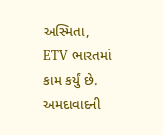અસ્મિતા, ETV ભારતમાં કામ કર્યું છે. અમદાવાદની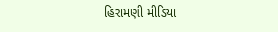હિરામણી મીડિયા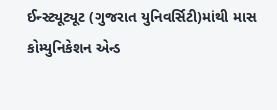ઈન્સ્ટ્યૂટ્યૂટ (ગુજરાત યુનિવર્સિટી)માંથી માસ કોમ્યુનિકેશન એન્ડ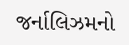જર્નાલિઝમનો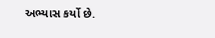અભ્યાસ કર્યો છે.